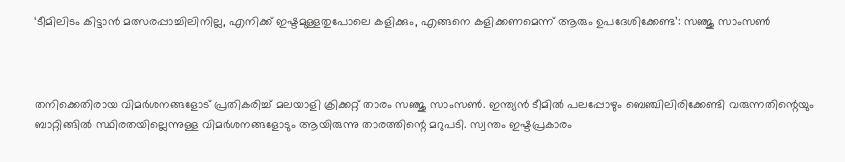‘ടീമിലിടം കിട്ടാൻ മത്സരപ്പാച്ചിലിനില്ല, എനിക്ക് ഇഷ്ടമുള്ളതുപോലെ കളിക്കും, എങ്ങനെ കളിക്കണമെന്ന് ആരും ഉപദേശിക്കേണ്ട’: സഞ്ജു സാംസൺ



തനിക്കെതിരായ വിമർശനങ്ങളോട് പ്രതികരിച്ച് മലയാളി ക്രിക്കറ്റ് താരം സഞ്ജു സാംസൺ. ഇന്ത്യൻ ടീമിൽ പലപ്പോഴും ബെഞ്ചിലിരിക്കേണ്ടി വരുന്നതിന്റെയും ബാറ്റിങ്ങിൽ സ്ഥിരതയില്ലെന്നുള്ള വിമർശനങ്ങളോടും ആയിരുന്നു താരത്തിന്റെ മറുപടി. സ്വന്തം ഇഷ്ടപ്രകാരം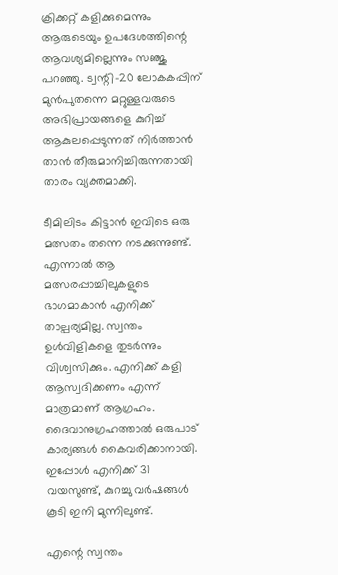ക്രിക്കറ്റ് കളിക്കുമെന്നും ആരുടെയും ഉപദേശത്തിന്റെ ആവശ്യമില്ലെന്നും സഞ്ജു പറഞ്ഞു. ട്വന്റി-20 ലോകകപ്പിന് മുൻപുതന്നെ മറ്റുള്ളവരുടെ അഭിപ്രായങ്ങളെ കുറിച്ച് ആകുലപ്പെടുന്നത് നിർത്താൻ താൻ തീരുമാനിച്ചിരുന്നതായി താരം വ്യക്തമാക്കി.

ടീമിലിടം കിട്ടാൻ ഇവിടെ ഒരു മത്സതം തന്നെ നടക്കുന്നുണ്ട്. എന്നാൽ ആ മത്സരപ്പാച്ചിലുകളുടെ ഭാഗമാകാൻ എനിക്ക് താല്പര്യമില്ല. സ്വന്തം ഉൾവിളികളെ തുടർന്നും വിശ്വസിക്കും. എനിക്ക് കളി ആസ്വദിക്കണം എന്ന് മാത്രമാണ് ആഗ്രഹം. ദൈവാനുഗ്രഹത്താൽ ഒരുപാട് കാര്യങ്ങൾ കൈവരിക്കാനായി. ഇപ്പോൾ എനിക്ക് 31 വയസുണ്ട്, കുറച്ചു വർഷങ്ങൾ കൂടി ഇനി മുന്നിലുണ്ട്.

എന്റെ സ്വന്തം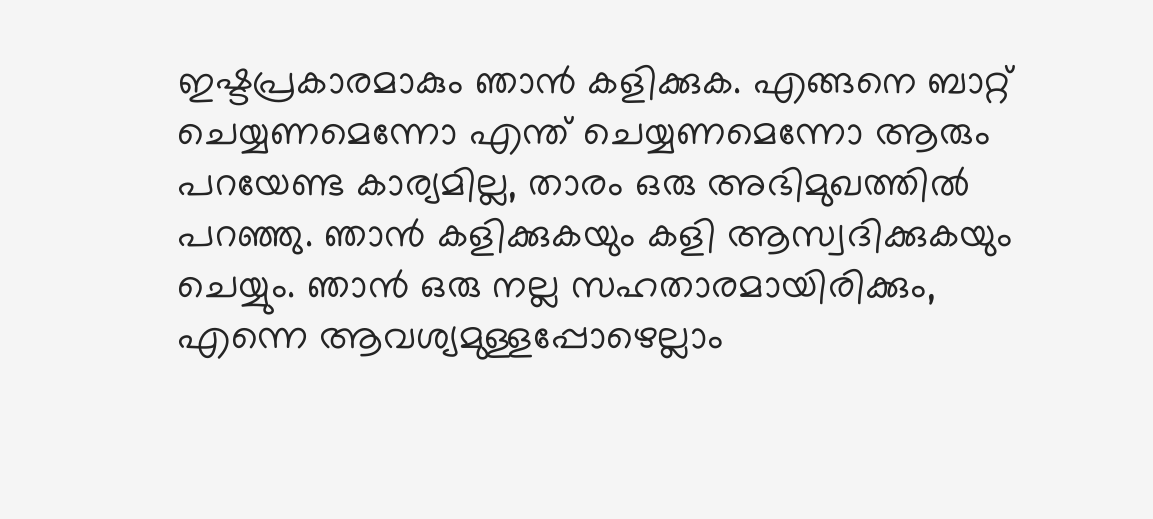ഇഷ്ടപ്രകാരമാകും ഞാൻ കളിക്കുക. എങ്ങനെ ബാറ്റ് ചെയ്യണമെന്നോ എന്ത് ചെയ്യണമെന്നോ ആരും പറയേണ്ട കാര്യമില്ല, താരം ഒരു അഭിമുഖത്തിൽ പറഞ്ഞു. ഞാൻ കളിക്കുകയും കളി ആസ്വദിക്കുകയും ചെയ്യും. ഞാൻ ഒരു നല്ല സഹതാരമായിരിക്കും, എന്നെ ആവശ്യമുള്ളപ്പോഴെല്ലാം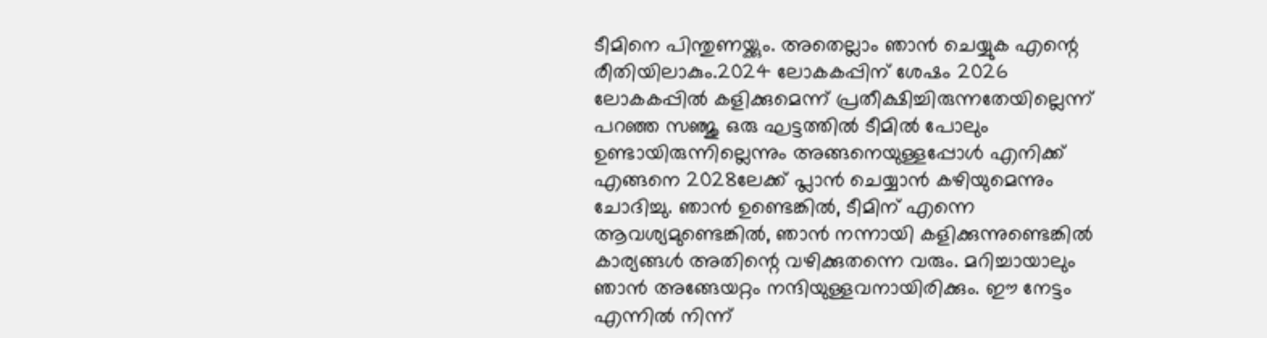ടീമിനെ പിന്തുണയ്ക്കും. അതെല്ലാം ഞാൻ ചെയ്യുക എന്റെ രീതിയിലാകും.2024 ലോകകപ്പിന് ശേഷം 2026 ലോകകപ്പിൽ കളിക്കുമെന്ന് പ്രതീക്ഷിച്ചിരുന്നതേയില്ലെന്ന് പറഞ്ഞ സഞ്ജു ഒരു ഘട്ടത്തിൽ ടീമിൽ പോലും ഉണ്ടായിരുന്നില്ലെന്നും അങ്ങനെയുള്ളപ്പോൾ എനിക്ക് എങ്ങനെ 2028ലേക്ക് പ്ലാൻ ചെയ്യാൻ കഴിയുമെന്നും ചോദിച്ചു. ഞാൻ ഉണ്ടെങ്കിൽ, ടീമിന് എന്നെ ആവശ്യമുണ്ടെങ്കിൽ, ഞാൻ നന്നായി കളിക്കുന്നുണ്ടെങ്കിൽ കാര്യങ്ങൾ അതിന്റെ വഴിക്കുതന്നെ വരും. മറിച്ചായാലും ഞാൻ അങ്ങേയറ്റം നന്ദിയുള്ളവനായിരിക്കും. ഈ നേട്ടം എന്നിൽ നിന്ന്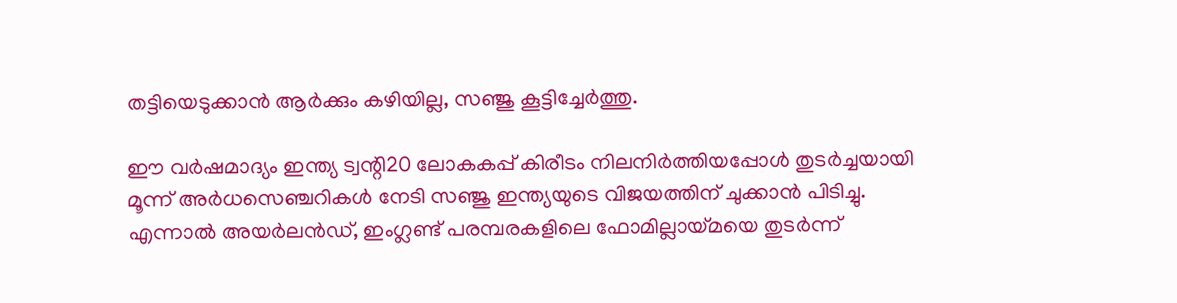തട്ടിയെടുക്കാൻ ആർക്കും കഴിയില്ല, സഞ്ജു കൂട്ടിച്ചേർത്തു.

ഈ വർഷമാദ്യം ഇന്ത്യ ട്വന്റി20 ലോകകപ്പ് കിരീടം നിലനിർത്തിയപ്പോൾ തുടർച്ചയായി മൂന്ന് അർധസെഞ്ചറികൾ നേടി സഞ്ജു ഇന്ത്യയുടെ വിജയത്തിന് ചുക്കാൻ പിടിച്ചു. എന്നാൽ അയർലൻഡ്, ഇംഗ്ലണ്ട് പരമ്പരകളിലെ ഫോമില്ലായ്മയെ തുടർന്ന്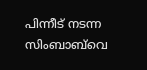പിന്നീട് നടന്ന സിംബാബ്‌വെ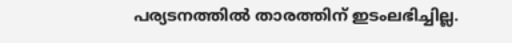പര്യടനത്തിൽ താരത്തിന് ഇടംലഭിച്ചില്ല.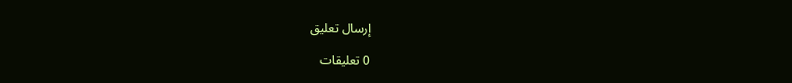إرسال تعليق

0 تعليقات